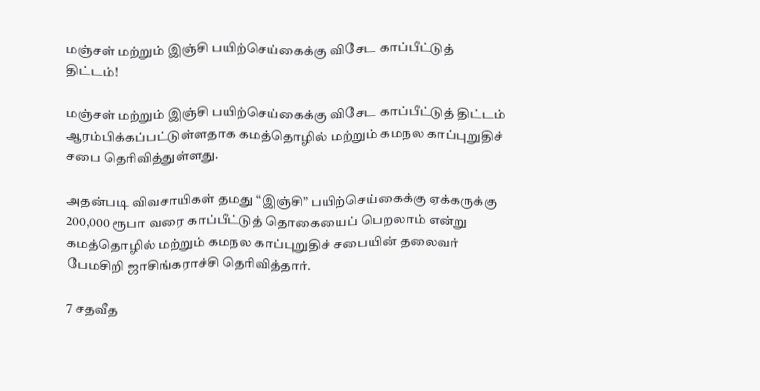மஞ்சள் மற்றும் இஞ்சி பயிற்செய்கைக்கு விசேட காப்பீட்டுத் திட்டம்!

மஞ்சள் மற்றும் இஞ்சி பயிற்செய்கைக்கு விசேட காப்பீட்டுத் திட்டம் ஆரம்பிக்கப்பட்டுள்ளதாக கமத்தொழில் மற்றும் கமநல காப்புறுதிச் சபை தெரிவித்துள்ளது.

அதன்படி விவசாயிகள் தமது “இஞ்சி” பயிற்செய்கைக்கு ஏக்கருக்கு 200,000 ரூபா வரை காப்பீட்டுத் தொகையைப் பெறலாம் என்று கமத்தொழில் மற்றும் கமநல காப்புறுதிச் சபையின் தலைவர் பேமசிறி ஜாசிங்கராச்சி தெரிவித்தார்.

7 சதவீத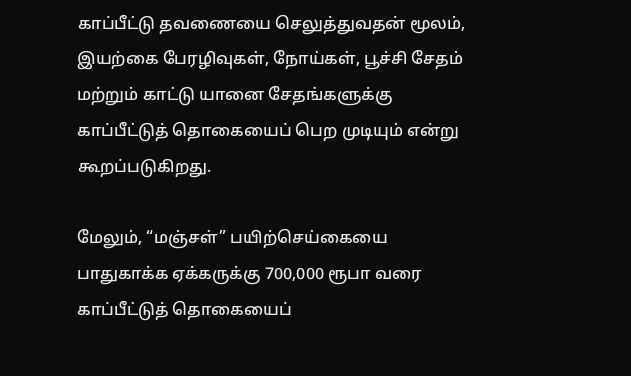காப்பீட்டு தவணையை செலுத்துவதன் மூலம், இயற்கை பேரழிவுகள், நோய்கள், பூச்சி சேதம் மற்றும் காட்டு யானை சேதங்களுக்கு காப்பீட்டுத் தொகையைப் பெற முடியும் என்று கூறப்படுகிறது.

மேலும், “மஞ்சள்” பயிற்செய்கையை பாதுகாக்க ஏக்கருக்கு 700,000 ரூபா வரை காப்பீட்டுத் தொகையைப்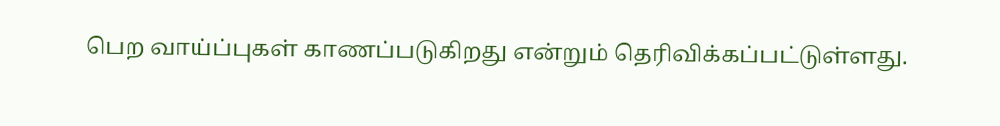பெற வாய்ப்புகள் காணப்படுகிறது என்றும் தெரிவிக்கப்பட்டுள்ளது.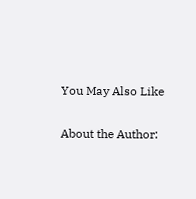You May Also Like

About the Author: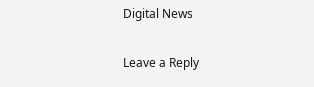Digital News

Leave a Reply